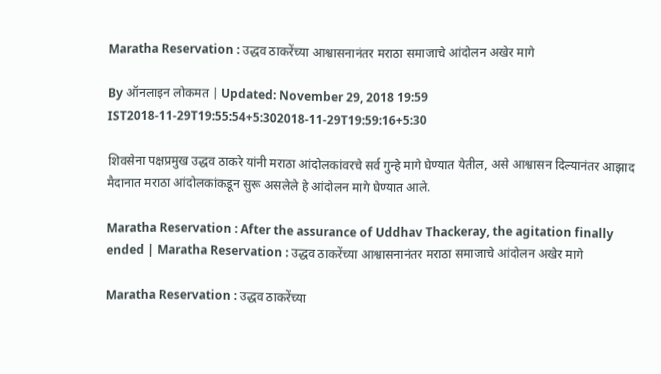Maratha Reservation : उद्धव ठाकरेंच्या आश्वासनानंतर मराठा समाजाचे आंदोलन अखेर मागे

By ऑनलाइन लोकमत | Updated: November 29, 2018 19:59 IST2018-11-29T19:55:54+5:302018-11-29T19:59:16+5:30

शिवसेना पक्षप्रमुख उद्धव ठाकरे यांनी मराठा आंदोलकांवरचे सर्व गुन्हे मागे घेण्यात येतील, असे आश्वासन दिल्यानंतर आझाद मैदानात मराठा आंदोलकांकडून सुरू असलेले हे आंदोलन मागे घेण्यात आले.

Maratha Reservation : After the assurance of Uddhav Thackeray, the agitation finally ended | Maratha Reservation : उद्धव ठाकरेंच्या आश्वासनानंतर मराठा समाजाचे आंदोलन अखेर मागे

Maratha Reservation : उद्धव ठाकरेंच्या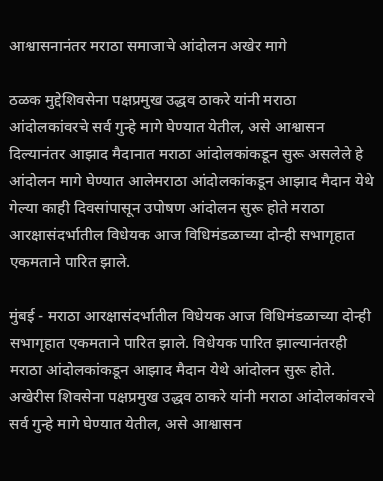आश्वासनानंतर मराठा समाजाचे आंदोलन अखेर मागे

ठळक मुद्देशिवसेना पक्षप्रमुख उद्धव ठाकरे यांनी मराठा आंदोलकांवरचे सर्व गुन्हे मागे घेण्यात येतील, असे आश्वासन दिल्यानंतर आझाद मैदानात मराठा आंदोलकांकडून सुरू असलेले हे आंदोलन मागे घेण्यात आलेमराठा आंदोलकांकडून आझाद मैदान येथे गेल्या काही दिवसांपासून उपोषण आंदोलन सुरू होते मराठा आरक्षासंदर्भातील विधेयक आज विधिमंडळाच्या दोन्ही सभागृहात एकमताने पारित झाले.

मुंबई - मराठा आरक्षासंदर्भातील विधेयक आज विधिमंडळाच्या दोन्ही सभागृहात एकमताने पारित झाले. विधेयक पारित झाल्यानंतरही मराठा आंदोलकांकडून आझाद मैदान येथे आंदोलन सुरू होते.  अखेरीस शिवसेना पक्षप्रमुख उद्धव ठाकरे यांनी मराठा आंदोलकांवरचे सर्व गुन्हे मागे घेण्यात येतील, असे आश्वासन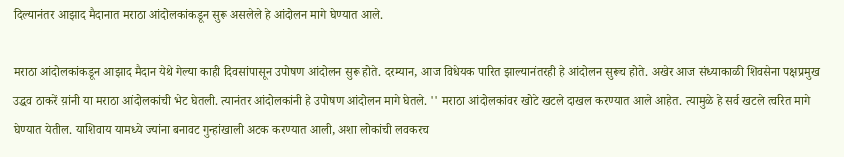दिल्यानंतर आझाद मैदानात मराठा आंदोलकांकडून सुरू असलेले हे आंदोलन मागे घेण्यात आले.

मराठा आंदोलकांकडून आझाद मैदान येथे गेल्या काही दिवसांपासून उपोषण आंदोलन सुरू होते. दरम्यान, आज विधेयक पारित झाल्यानंतरही हे आंदोलन सुरूच होते. अखेर आज संध्याकाळी शिवसेना पक्षप्रमुख उद्धव ठाकरें य़ांनी या मराठा आंदोलकांची भेट घेतली. त्यानंतर आंदोलकांनी हे उपोषण आंदोलन मागे घेतले. '' मराठा आंदोलकांवर खोटे खटले दाखल करण्यात आले आहेत. त्यामुळे हे सर्व खटले त्वरित मागे घेण्यात येतील. याशिवाय यामध्ये ज्यांना बनावट गुन्हांखाली अटक करण्यात आली, अशा लोकांची लवकरच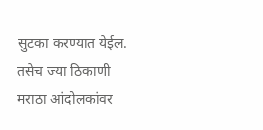सुटका करण्यात येईल. तसेच ज्या ठिकाणी मराठा आंदोलकांवर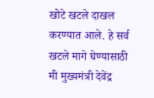खोटे खटले दाखल करण्यात आले. हे सर्व खटले मागे घेण्यासाठी मी मुख्यमंत्री देवेंद्र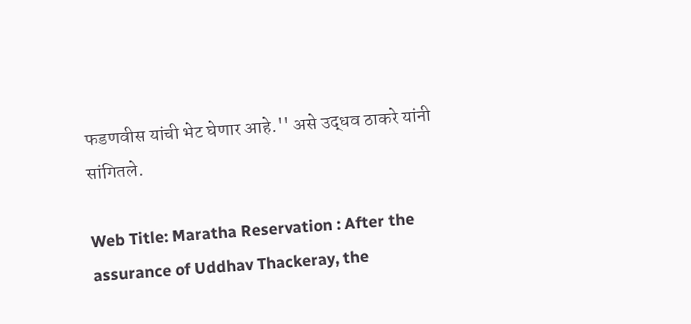फडणवीस यांची भेट घेणार आहे.'' असे उद्धव ठाकरे यांनी सांगितले.

Web Title: Maratha Reservation : After the assurance of Uddhav Thackeray, the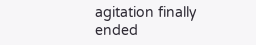agitation finally ended